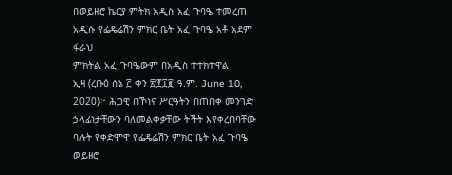በወይዘሮ ኬርያ ምትክ አዲስ አፈ ጉባዔ ተመረጠ
አዲሱ የፌዴሬሽን ምክር ቤት አፈ ጉባዔ አቶ አደም ፋራህ
ምክትል አፈ ጉባዔውም በአዲስ ተተክተዋል
ኢዛ (ረቡዕ ሰኔ ፫ ቀን ፳፻፲፪ ዓ.ም. June 10, 2020)፦ ሕጋዊ በኾነና ሥርዓትን በጠበቀ መንገድ ኃላፊነታቸውን ባለመልቀቃቸው ትችት እየቀረበባቸው ባሉት የቀድሞዋ የፌዴሬሽን ምክር ቤት አፈ ጉባዔ ወይዘሮ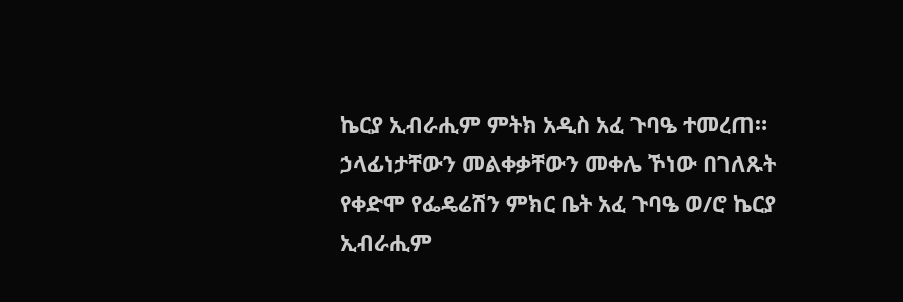ኬርያ ኢብራሒም ምትክ አዲስ አፈ ጉባዔ ተመረጠ።
ኃላፊነታቸውን መልቀቃቸውን መቀሌ ኾነው በገለጹት የቀድሞ የፌዴሬሽን ምክር ቤት አፈ ጉባዔ ወ/ሮ ኬርያ ኢብራሒም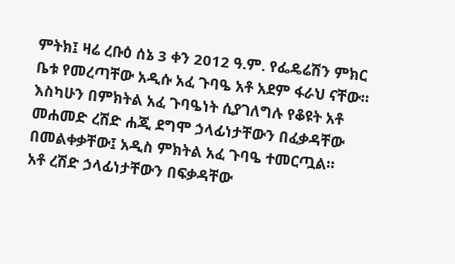ምትክ፤ ዛሬ ረቡዕ ሰኔ 3 ቀን 2012 ዓ.ም. የፌዴሬሽን ምክር ቤቱ የመረጣቸው አዲሱ አፈ ጉባዔ አቶ አደም ፋራህ ናቸው። እስካሁን በምክትል አፈ ጉባዔነት ሲያገለግሉ የቆዩት አቶ መሐመድ ረሽድ ሐጂ ደግሞ ኃላፊነታቸውን በፈቃዳቸው በመልቀቃቸው፤ አዲስ ምክትል አፈ ጉባዔ ተመርጧል።
አቶ ረሽድ ኃላፊነታቸውን በፍቃዳቸው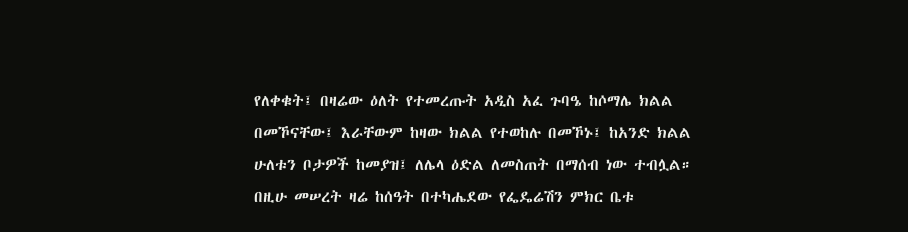የለቀቁት፤ በዛሬው ዕለት የተመረጡት አዲስ አፈ ጉባዔ ከሶማሌ ክልል በመኾናቸው፤ እራቸውም ከዛው ክልል የተወከሉ በመኾኑ፤ ከአንድ ክልል ሁለቱን ቦታዎች ከመያዝ፤ ለሌላ ዕድል ለመስጠት በማሰብ ነው ተብሏል።
በዚሁ መሠረት ዛሬ ከሰዓት በተካሔደው የፌዴሬሽን ምክር ቤቱ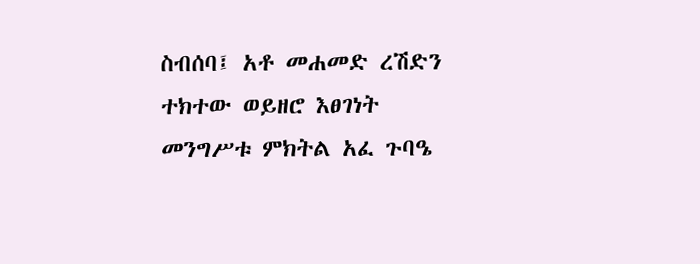ስብሰባ፤ አቶ መሐመድ ረሽድን ተክተው ወይዘሮ እፀገነት መንግሥቱ ምክትል አፈ ጉባዔ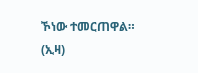ኾነው ተመርጠዋል። (ኢዛ)